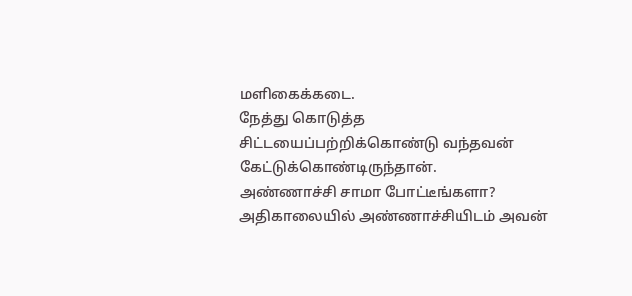மளிகைக்கடை.
நேத்து கொடுத்த சிட்டயைப்பற்றிக்கொண்டு வந்தவன் கேட்டுக்கொண்டிருந்தான்.
அண்ணாச்சி சாமா போட்டீங்களா?
அதிகாலையில் அண்ணாச்சியிடம் அவன்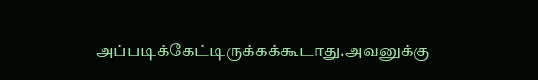அப்படிக்கேட்டிருக்கக்கூடாது.அவனுக்கு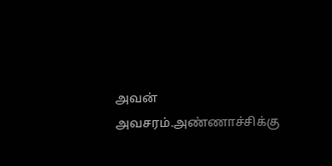அவன் அவசரம்.அண்ணாச்சிக்கு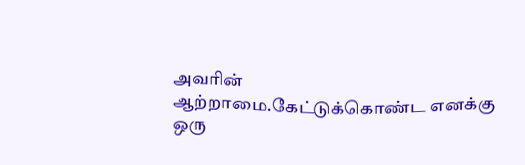அவரின் ஆற்றாமை.கேட்டுக்கொண்ட எனக்கு ஒரு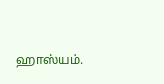ஹாஸ்யம்.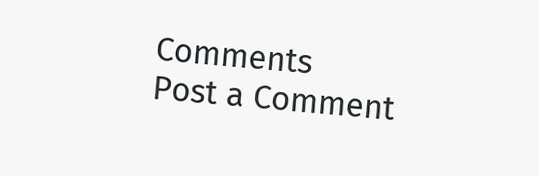Comments
Post a Comment